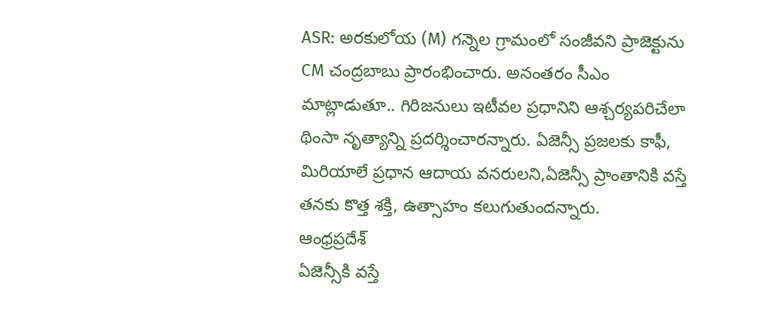ASR: అరకులోయ (M) గన్నెల గ్రామంలో సంజీవని ప్రాజెక్టును CM చంద్రబాబు ప్రారంభించారు. అనంతరం సీఎం మాట్లాడుతూ.. గిరిజనులు ఇటీవల ప్రధానిని ఆశ్చర్యపరిచేలా థింసా నృత్యాన్ని ప్రదర్శించారన్నారు. ఏజెన్సీ ప్రజలకు కాఫీ, మిరియాలే ప్రధాన ఆదాయ వనరులని,ఏజెన్సీ ప్రాంతానికి వస్తే తనకు కొత్త శక్తి, ఉత్సాహం కలుగుతుందన్నారు.
ఆంధ్రప్రదేశ్
ఏజెన్సీకి వస్తే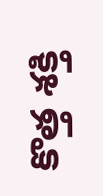కొత్త శక్తి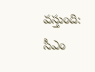వస్తుంది: సీఎం